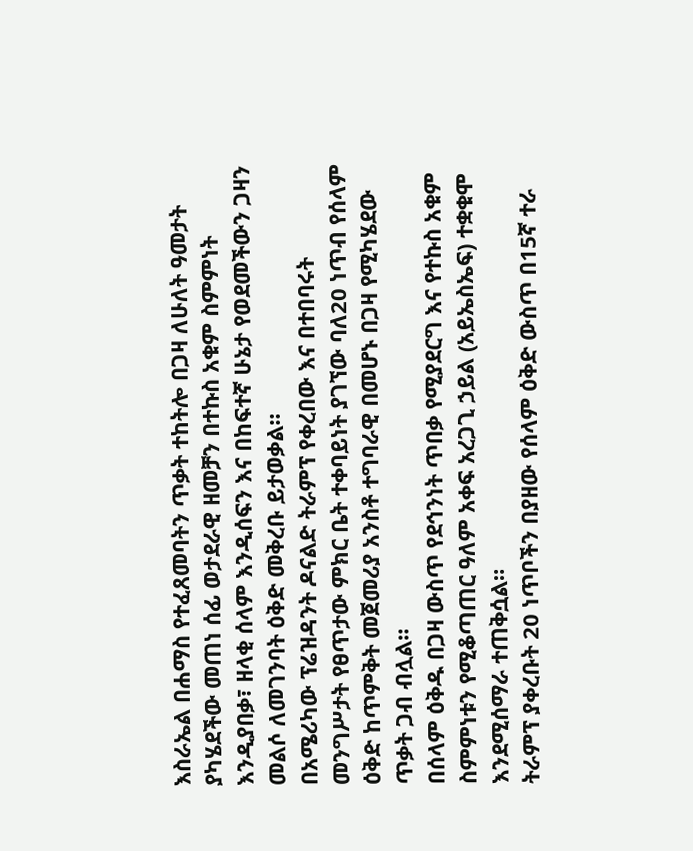እስራኤል በሐማስ የተፈጸመባትን ጥቃት ተከትሎ በጋዛ ለሁለት ዓመታት ያካሄደችው መጠነ ሰፊ ወታደራዊ ዘመቻን በተኩስ አቁም ስምምነት እንዲያበቃ፣ ዘላቂ ሰላም እንዲሰፍን እና በከፍተኛ ሁኔታ የወደመችውን ጋዛን መልሶ ለመገንባት ዕቅድ መቅረቡ ይታወቃል።
በአሜሪካው ፕሬዝዳንት ዶናልድ ትራምፕ የቀረበው እና በተበባሩት መንግሥታት የፀጥታው ምክር ቤት ተቀባይነት ያገኘው ባለ20 ነጥብ የሰላም ዕቅድ ከጥምቅት መጀመሪያ አንስቶ ተግባራዊ በመሆኑ በጋዛ የሚካሄደው ጥቃት ጋብ ብሏል።
በሰላም ዕቅዱ በጋዛ ውስጥ የደኅንነት ጥበቃ የሚያደርግ እና የተኩስ አቁም ስምምነቱን የሚቆጣጠር ዓለም አቀፍ አረጋጊ ኃይል (አይኤስኤፍ) ተቋቁሞ እንደሚሰማራ ተጠቅሷል።
ትራምፕ ያቀረቡት 20 ነጥቦችን በያዘው የሰላም ዕቅድ ውስጥ በ15ኛ ተራ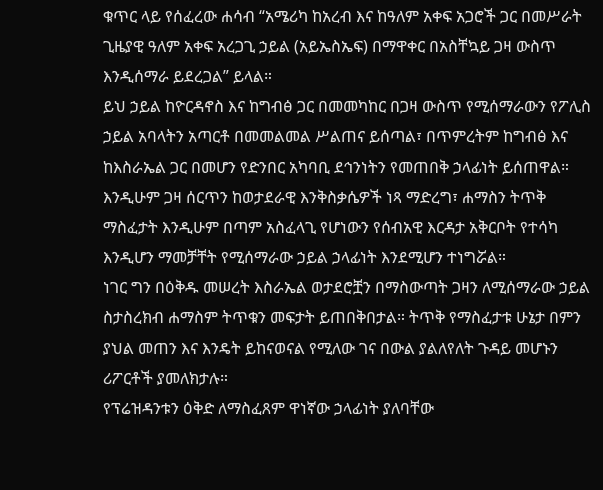ቁጥር ላይ የሰፈረው ሐሳብ “አሜሪካ ከአረብ እና ከዓለም አቀፍ አጋሮች ጋር በመሥራት ጊዜያዊ ዓለም አቀፍ አረጋጊ ኃይል (አይኤስኤፍ) በማዋቀር በአስቸኳይ ጋዛ ውስጥ እንዲሰማራ ይደረጋል” ይላል።
ይህ ኃይል ከዮርዳኖስ እና ከግብፅ ጋር በመመካከር በጋዛ ውስጥ የሚሰማራውን የፖሊስ ኃይል አባላትን አጣርቶ በመመልመል ሥልጠና ይሰጣል፣ በጥምረትም ከግብፅ እና ከእስራኤል ጋር በመሆን የድንበር አካባቢ ደኅንነትን የመጠበቅ ኃላፊነት ይሰጠዋል።
እንዲሁም ጋዛ ሰርጥን ከወታደራዊ እንቅስቃሴዎች ነጻ ማድረግ፣ ሐማስን ትጥቅ ማስፈታት እንዲሁም በጣም አስፈላጊ የሆነውን የሰብአዊ እርዳታ አቅርቦት የተሳካ እንዲሆን ማመቻቸት የሚሰማራው ኃይል ኃላፊነት እንደሚሆን ተነግሯል።
ነገር ግን በዕቅዱ መሠረት እስራኤል ወታደሮቿን በማስውጣት ጋዛን ለሚሰማራው ኃይል ስታስረክብ ሐማስም ትጥቁን መፍታት ይጠበቅበታል። ትጥቅ የማስፈታቱ ሁኔታ በምን ያህል መጠን እና እንዴት ይከናወናል የሚለው ገና በውል ያልለየለት ጉዳይ መሆኑን ሪፖርቶች ያመለክታሉ።
የፕሬዝዳንቱን ዕቅድ ለማስፈጸም ዋነኛው ኃላፊነት ያለባቸው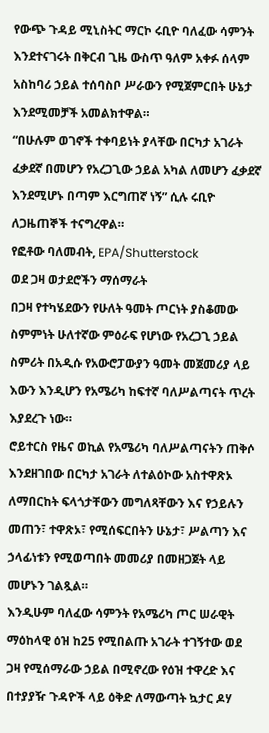የውጭ ጉዳይ ሚኒስትር ማርኮ ሩቢዮ ባለፈው ሳምንት እንደተናገሩት በቅርብ ጊዜ ውስጥ ዓለም አቀፉ ሰላም አስከባሪ ኃይል ተሰባስቦ ሥራውን የሚጀምርበት ሁኔታ እንደሚመቻች አመልክተዋል።
“በሁሉም ወገኖች ተቀባይነት ያላቸው በርካታ አገራት ፈቃደኛ በመሆን የአረጋጊው ኃይል አካል ለመሆን ፈቃደኛ እንደሚሆኑ በጣም እርግጠኛ ነኝ” ሲሉ ሩቢዮ ለጋዜጠኞች ተናግረዋል።
የፎቶው ባለመብት, EPA/Shutterstock
ወደ ጋዛ ወታደሮችን ማሰማራት
በጋዛ የተካሄደውን የሁለት ዓመት ጦርነት ያስቆመው ስምምነት ሁለተኛው ምዕራፍ የሆነው የአረጋጊ ኃይል ስምሪት በአዲሱ የአውሮፓውያን ዓመት መጀመሪያ ላይ እውን እንዲሆን የአሜሪካ ከፍተኛ ባለሥልጣናት ጥረት እያደረጉ ነው።
ሮይተርስ የዜና ወኪል የአሜሪካ ባለሥልጣናትን ጠቅሶ እንደዘገበው በርካታ አገራት ለተልዕኮው አስተዋጽኦ ለማበርከት ፍላጎታቸውን መግለጻቸውን እና የኃይሉን መጠን፣ ተዋጽኦ፣ የሚሰፍርበትን ሁኔታ፣ ሥልጣን እና ኃላፊነቱን የሚወጣበት መመሪያ በመዘጋጀት ላይ መሆኑን ገልጿል።
እንዲሁም ባለፈው ሳምንት የአሜሪካ ጦር ሠራዊት ማዕከላዊ ዕዝ ከ25 የሚበልጡ አገራት ተገኝተው ወደ ጋዛ የሚሰማራው ኃይል በሚኖረው የዕዝ ተዋረድ እና በተያያዥ ጉዳዮች ላይ ዕቅድ ለማውጣት ኳታር ዶሃ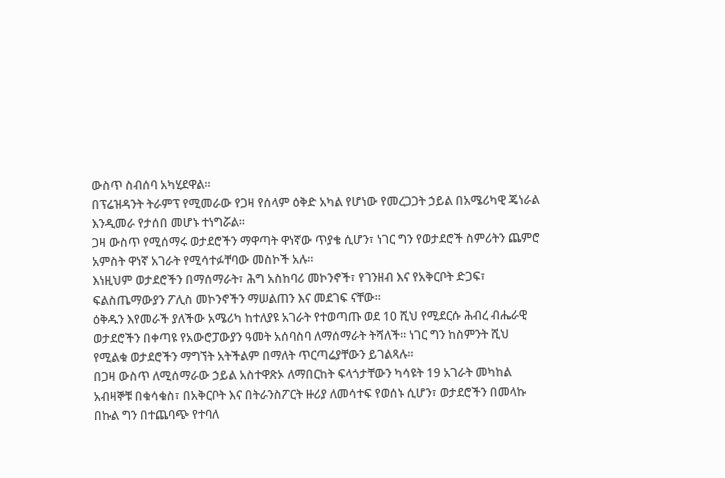ውስጥ ስብሰባ አካሂደዋል።
በፕሬዝዳንት ትራምፕ የሚመራው የጋዛ የሰላም ዕቅድ አካል የሆነው የመረጋጋት ኃይል በአሜሪካዊ ጄነራል እንዲመራ የታሰበ መሆኑ ተነግሯል።
ጋዛ ውስጥ የሚሰማሩ ወታደሮችን ማዋጣት ዋነኛው ጥያቄ ሲሆን፣ ነገር ግን የወታደሮች ስምሪትን ጨምሮ አምስት ዋነኛ አገራት የሚሳተፉቸባው መስኮች አሉ።
እነዚህም ወታደሮችን በማሰማራት፣ ሕግ አስከባሪ መኮንኖች፣ የገንዘብ እና የአቅርቦት ድጋፍ፣ ፍልስጤማውያን ፖሊስ መኮንኖችን ማሠልጠን እና መደገፍ ናቸው።
ዕቅዱን እየመራች ያለችው አሜሪካ ከተለያዩ አገራት የተወጣጡ ወደ 10 ሺህ የሚደርሱ ሕብረ ብሔራዊ ወታደሮችን በቀጣዩ የአውሮፓውያን ዓመት አሰባስባ ለማሰማራት ትሻለች። ነገር ግን ከስምንት ሺህ የሚልቁ ወታደሮችን ማግኘት አትችልም በማለት ጥርጣሬያቸውን ይገልጻሉ።
በጋዛ ውስጥ ለሚሰማራው ኃይል አስተዋጽኦ ለማበርከት ፍላጎታቸውን ካሳዩት 19 አገራት መካከል አብዛኞቹ በቁሳቁስ፣ በአቅርቦት እና በትራንስፖርት ዙሪያ ለመሳተፍ የወሰኑ ሲሆን፣ ወታደሮችን በመላኩ በኩል ግን በተጨባጭ የተባለ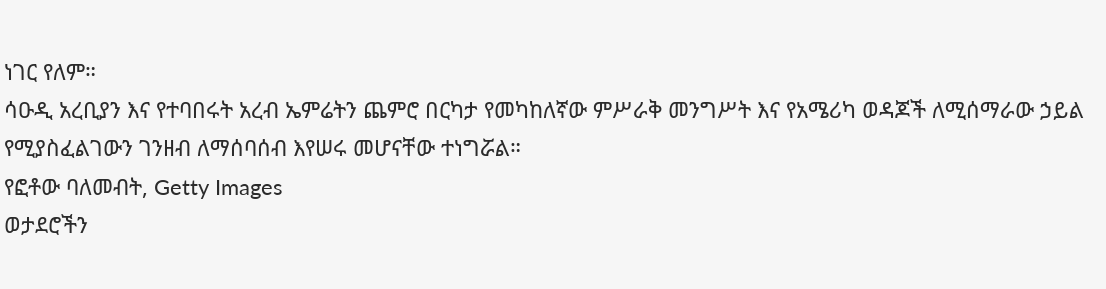ነገር የለም።
ሳዑዲ አረቢያን እና የተባበሩት አረብ ኤምሬትን ጨምሮ በርካታ የመካከለኛው ምሥራቅ መንግሥት እና የአሜሪካ ወዳጆች ለሚሰማራው ኃይል የሚያስፈልገውን ገንዘብ ለማሰባሰብ እየሠሩ መሆናቸው ተነግሯል።
የፎቶው ባለመብት, Getty Images
ወታደሮችን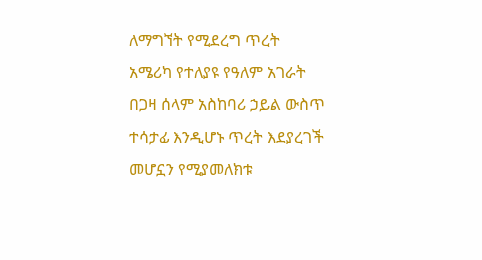ለማግኘት የሚደረግ ጥረት
አሜሪካ የተለያዩ የዓለም አገራት በጋዛ ሰላም አስከባሪ ኃይል ውስጥ ተሳታፊ እንዲሆኑ ጥረት እደያረገች መሆኗን የሚያመለክቱ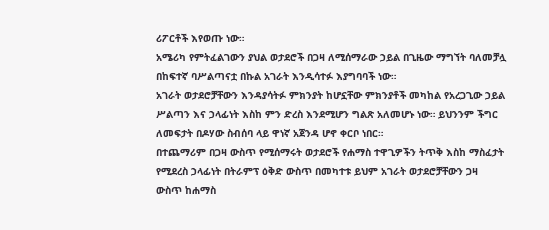ሪፖርቶች እየወጡ ነው።
አሜሪካ የምትፈልገውን ያህል ወታደሮች በጋዛ ለሚሰማራው ኃይል በጊዜው ማግኘት ባለመቻሏ በከፍተኛ ባሥልጣናቷ በኩል አገራት እንዲሳተፉ እያግባባች ነው።
አገራት ወታደሮቻቸውን እንዳያሳትፉ ምክንያት ከሆኗቸው ምክንያቶች መካከል የአረጋጊው ኃይል ሥልጣን እና ኃላፊነት እስከ ምን ድረስ እንደሚሆን ግልጽ አለመሆኑ ነው። ይህንንም ችግር ለመፍታት በዶሃው ስብሰባ ላይ ዋነኛ አጀንዳ ሆኖ ቀርቦ ነበር።
በተጨማሪም በጋዛ ውስጥ የሚሰማሩት ወታደሮች የሐማስ ተዋጊዎችን ትጥቅ እስከ ማስፈታት የሚደረስ ኃላፊነት በትራምፕ ዕቅድ ውስጥ በመካተቱ ይህም አገራት ወታደሮቻቸውን ጋዛ ውስጥ ከሐማስ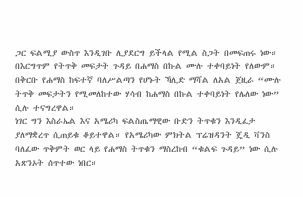ጋር ፍልሚያ ውስጥ እንዲገቡ ሊያደርግ ይችላል የሚል ስጋት በመፍጠሩ ነው።
በእርግጥም የትጥቅ መፍታት ጉዳይ በሐማስ በኩል ሙሉ ተቀባይነት የለውም። በቅርቡ የሐማስ ከፍተኛ ባለሥልጣን የሆኑት ኻሊድ ማሻል ለአል ጀዚራ “ሙሉ ትጥቅ መፍታትን የሚመለከተው ሃሳብ ከሐማስ በኩል ተቀባይነት የሌለው ነው” ሲሉ ተናግረዋል።
ነገር ግን እስራኤል እና አሜሪካ ፍልስጤማዊው ቡድን ትጥቁን እንዲፈታ ያለማቋረጥ ሲጠይቁ ቆይተዋል። የአሜሪካው ምክትል ፕሬዝዳንት ጄዲ ቫንስ ባለፈው ጥቅምት ወር ላይ የሐማስ ትጥቁን ማስረከብ “ቁልፍ ጉዳይ” ነው ሲሉ አጽንኦት ሰጥተው ነበር።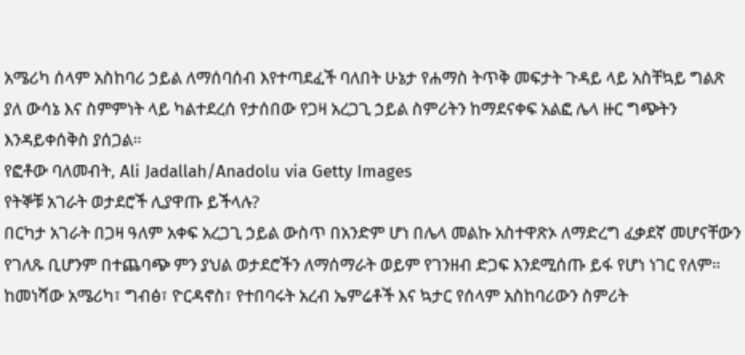አሜሪካ ሰላም አስከባሪ ኃይል ለማሰባሰብ እየተጣደፈች ባለበት ሁኔታ የሐማስ ትጥቅ መፍታት ጉዳይ ላይ አስቸኳይ ግልጽ ያለ ውሳኔ እና ስምምነት ላይ ካልተደረሰ የታሰበው የጋዛ አረጋጊ ኃይል ስምሪትን ከማደናቀፍ አልፎ ሌላ ዙር ግጭትን እንዳይቀሰቅስ ያሰጋል።
የፎቶው ባለመብት, Ali Jadallah/Anadolu via Getty Images
የትኞቹ አገራት ወታደሮች ሊያዋጡ ይችላሉ?
በርካታ አገራት በጋዛ ዓለም አቀፍ አረጋጊ ኃይል ውስጥ በአንድም ሆነ በሌላ መልኩ አስተዋጽኦ ለማድረግ ፈቃደኛ መሆናቸውን የገለጹ ቢሆንም በተጨባጭ ምን ያህል ወታደሮችን ለማሰማራት ወይም የገንዘብ ድጋፍ እንደሚሰጡ ይፋ የሆነ ነገር የለም።
ከመነሻው አሜሪካ፣ ግብፅ፣ ዮርዳኖስ፣ የተበባሩት አረብ ኤምሬቶች እና ኳታር የሰላም አስከባሪውን ስምሪት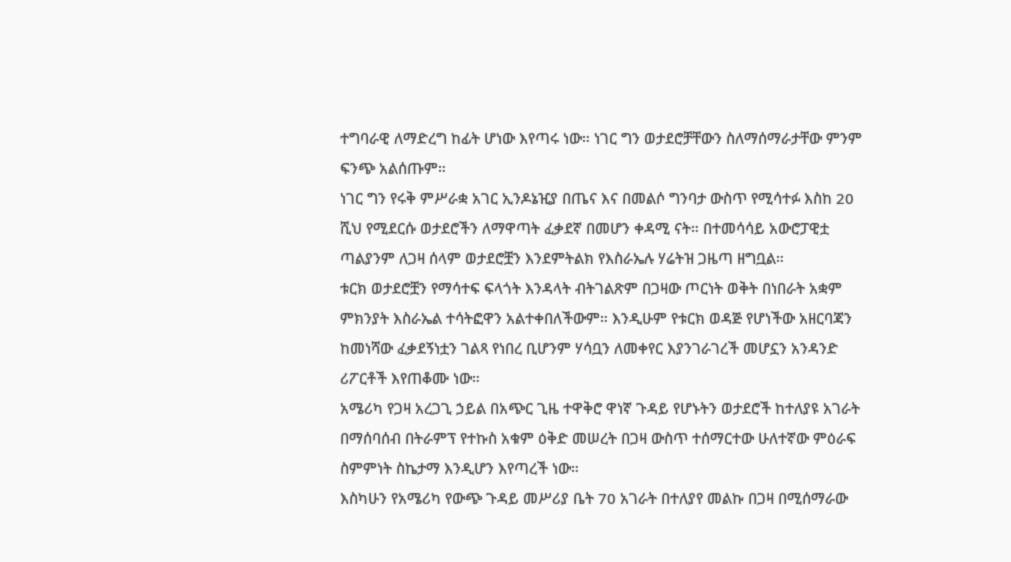ተግባራዊ ለማድረግ ከፊት ሆነው እየጣሩ ነው። ነገር ግን ወታደሮቻቸውን ስለማሰማራታቸው ምንም ፍንጭ አልሰጡም።
ነገር ግን የሩቅ ምሥራቋ አገር ኢንዶኔዢያ በጤና እና በመልሶ ግንባታ ውስጥ የሚሳተፉ እስከ 20 ሺህ የሚደርሱ ወታደሮችን ለማዋጣት ፈቃደኛ በመሆን ቀዳሚ ናት። በተመሳሳይ አውሮፓዊቷ ጣልያንም ለጋዛ ሰላም ወታደሮቿን እንደምትልክ የእስራኤሉ ሃሬትዝ ጋዜጣ ዘግቧል።
ቱርክ ወታደሮቿን የማሳተፍ ፍላጎት እንዳላት ብትገልጽም በጋዛው ጦርነት ወቅት በነበራት አቋም ምክንያት እስራኤል ተሳትፎዋን አልተቀበለችውም። እንዲሁም የቱርክ ወዳጅ የሆነችው አዘርባጃን ከመነሻው ፈቃደኝነቷን ገልጻ የነበረ ቢሆንም ሃሳቧን ለመቀየር እያንገራገረች መሆኗን አንዳንድ ሪፖርቶች እየጠቆሙ ነው።
አሜሪካ የጋዛ አረጋጊ ኃይል በአጭር ጊዜ ተዋቅሮ ዋነኛ ጉዳይ የሆኑትን ወታደሮች ከተለያዩ አገራት በማሰባሰብ በትራምፕ የተኩስ አቁም ዕቅድ መሠረት በጋዛ ውስጥ ተሰማርተው ሁለተኛው ምዕራፍ ስምምነት ስኬታማ እንዲሆን እየጣረች ነው።
እስካሁን የአሜሪካ የውጭ ጉዳይ መሥሪያ ቤት 70 አገራት በተለያየ መልኩ በጋዛ በሚሰማራው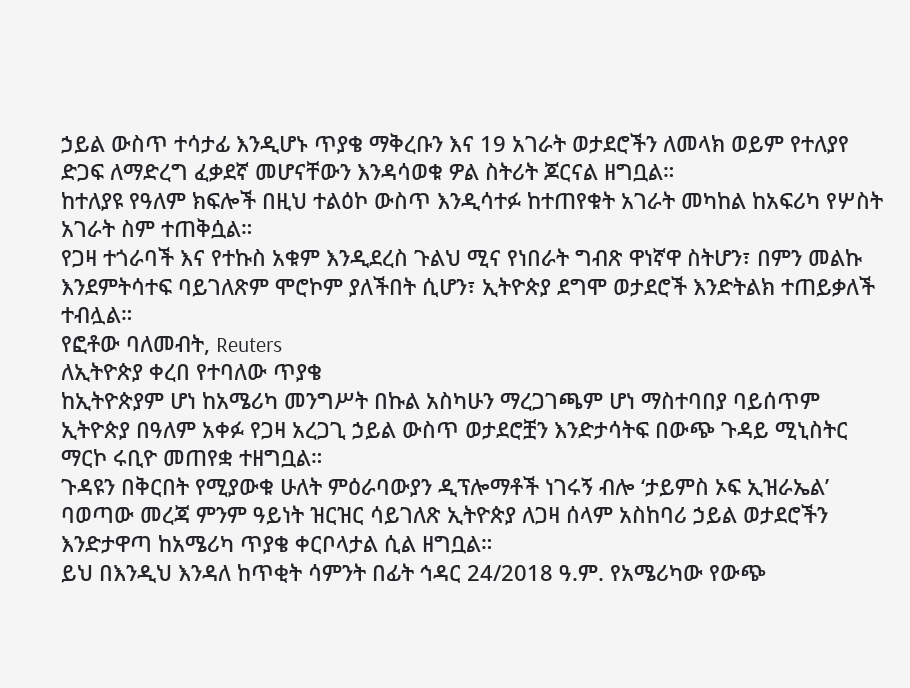ኃይል ውስጥ ተሳታፊ እንዲሆኑ ጥያቄ ማቅረቡን እና 19 አገራት ወታደሮችን ለመላክ ወይም የተለያየ ድጋፍ ለማድረግ ፈቃደኛ መሆናቸውን እንዳሳወቁ ዎል ስትሪት ጆርናል ዘግቧል።
ከተለያዩ የዓለም ክፍሎች በዚህ ተልዕኮ ውስጥ እንዲሳተፉ ከተጠየቁት አገራት መካከል ከአፍሪካ የሦስት አገራት ስም ተጠቅሷል።
የጋዛ ተጎራባች እና የተኩስ አቁም እንዲደረስ ጉልህ ሚና የነበራት ግብጽ ዋነኛዋ ስትሆን፣ በምን መልኩ እንደምትሳተፍ ባይገለጽም ሞሮኮም ያለችበት ሲሆን፣ ኢትዮጵያ ደግሞ ወታደሮች እንድትልክ ተጠይቃለች ተብሏል።
የፎቶው ባለመብት, Reuters
ለኢትዮጵያ ቀረበ የተባለው ጥያቄ
ከኢትዮጵያም ሆነ ከአሜሪካ መንግሥት በኩል አስካሁን ማረጋገጫም ሆነ ማስተባበያ ባይሰጥም ኢትዮጵያ በዓለም አቀፉ የጋዛ አረጋጊ ኃይል ውስጥ ወታደሮቿን እንድታሳትፍ በውጭ ጉዳይ ሚኒስትር ማርኮ ሩቢዮ መጠየቋ ተዘግቧል።
ጉዳዩን በቅርበት የሚያውቁ ሁለት ምዕራባውያን ዲፕሎማቶች ነገሩኝ ብሎ ‘ታይምስ ኦፍ ኢዝራኤል’ ባወጣው መረጃ ምንም ዓይነት ዝርዝር ሳይገለጽ ኢትዮጵያ ለጋዛ ሰላም አስከባሪ ኃይል ወታደሮችን እንድታዋጣ ከአሜሪካ ጥያቄ ቀርቦላታል ሲል ዘግቧል።
ይህ በእንዲህ እንዳለ ከጥቂት ሳምንት በፊት ኅዳር 24/2018 ዓ.ም. የአሜሪካው የውጭ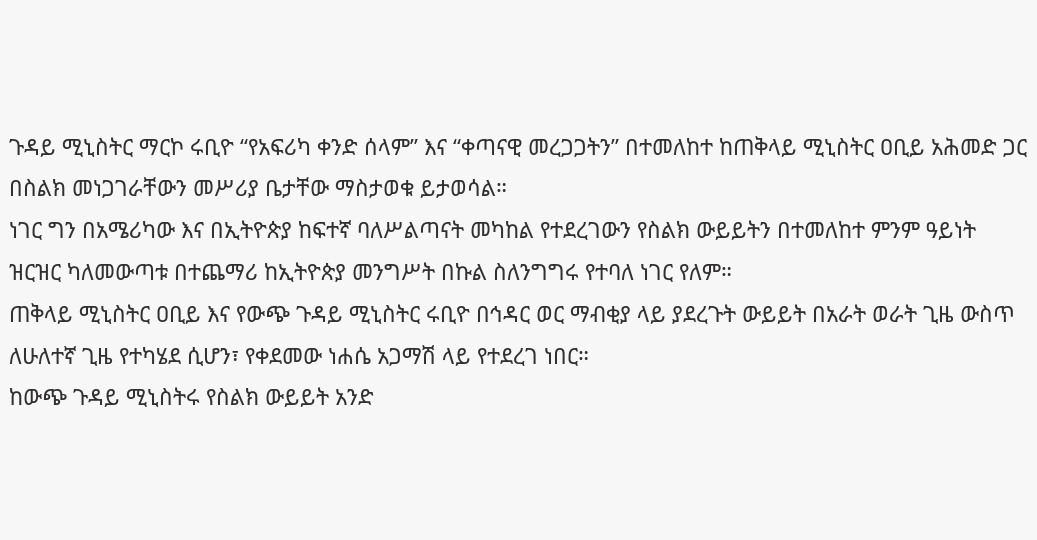ጉዳይ ሚኒስትር ማርኮ ሩቢዮ “የአፍሪካ ቀንድ ሰላም” እና “ቀጣናዊ መረጋጋትን” በተመለከተ ከጠቅላይ ሚኒስትር ዐቢይ አሕመድ ጋር በስልክ መነጋገራቸውን መሥሪያ ቤታቸው ማስታወቁ ይታወሳል።
ነገር ግን በአሜሪካው እና በኢትዮጵያ ከፍተኛ ባለሥልጣናት መካከል የተደረገውን የስልክ ውይይትን በተመለከተ ምንም ዓይነት ዝርዝር ካለመውጣቱ በተጨማሪ ከኢትዮጵያ መንግሥት በኩል ስለንግግሩ የተባለ ነገር የለም።
ጠቅላይ ሚኒስትር ዐቢይ እና የውጭ ጉዳይ ሚኒስትር ሩቢዮ በኅዳር ወር ማብቂያ ላይ ያደረጉት ውይይት በአራት ወራት ጊዜ ውስጥ ለሁለተኛ ጊዜ የተካሄደ ሲሆን፣ የቀደመው ነሐሴ አጋማሽ ላይ የተደረገ ነበር።
ከውጭ ጉዳይ ሚኒስትሩ የስልክ ውይይት አንድ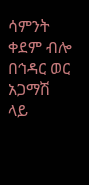ሳምንት ቀደም ብሎ በኅዳር ወር አጋማሽ ላይ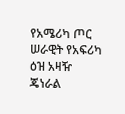የአሜሪካ ጦር ሠራዊት የአፍሪካ ዕዝ አዛዥ ጄነራል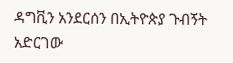ዳግቪን አንደርሰን በኢትዮጵያ ጉብኝት አድርገው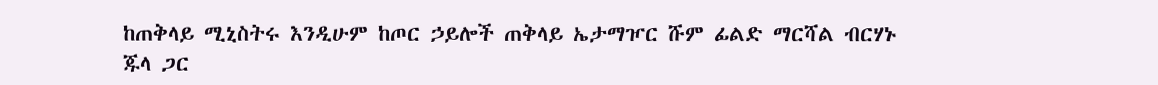ከጠቅላይ ሚኒስትሩ እንዲሁም ከጦር ኃይሎች ጠቅላይ ኤታማዦር ሹም ፊልድ ማርሻል ብርሃኑ ጁላ ጋር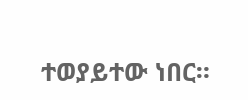ተወያይተው ነበር።